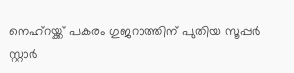നെഹ്റയ്ക്ക് പകരം ഗുജറാത്തിന് പുതിയ സൂപ്പർ സ്റ്റാർ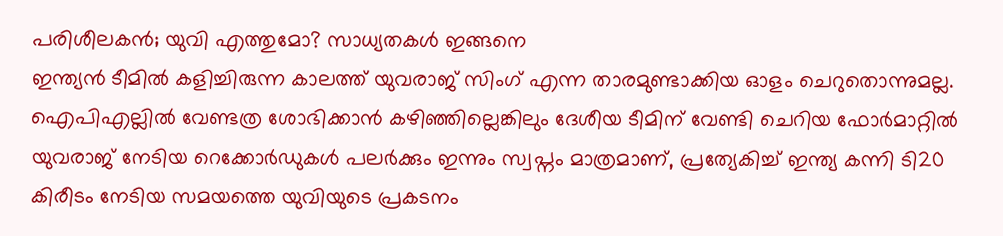പരിശീലകൻ; യുവി എത്തുമോ? സാധ്യതകൾ ഇങ്ങനെ
ഇന്ത്യൻ ടീമിൽ കളിച്ചിരുന്ന കാലത്ത് യുവരാജ് സിംഗ് എന്ന താരമുണ്ടാക്കിയ ഓളം ചെറുതൊന്നുമല്ല. ഐപിഎല്ലിൽ വേണ്ടത്ര ശോഭിക്കാൻ കഴിഞ്ഞില്ലെങ്കിലും ദേശീയ ടീമിന് വേണ്ടി ചെറിയ ഫോർമാറ്റിൽ യുവരാജ് നേടിയ റെക്കോർഡുകൾ പലർക്കും ഇന്നും സ്വപ്നം മാത്രമാണ്, പ്രത്യേകിച്ച് ഇന്ത്യ കന്നി ടി20 കിരീടം നേടിയ സമയത്തെ യുവിയുടെ പ്രകടനം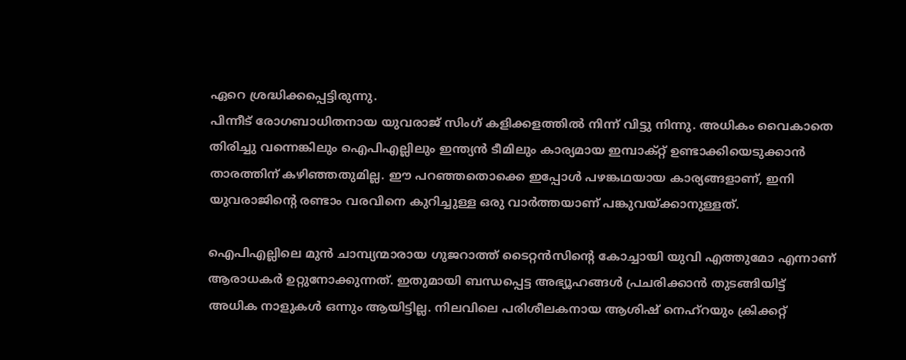ഏറെ ശ്രദ്ധിക്കപ്പെട്ടിരുന്നു.
പിന്നീട് രോഗബാധിതനായ യുവരാജ് സിംഗ് കളിക്കളത്തിൽ നിന്ന് വിട്ടു നിന്നു. അധികം വൈകാതെ തിരിച്ചു വന്നെങ്കിലും ഐപിഎല്ലിലും ഇന്ത്യൻ ടീമിലും കാര്യമായ ഇമ്പാക്റ്റ് ഉണ്ടാക്കിയെടുക്കാൻ താരത്തിന് കഴിഞ്ഞതുമില്ല. ഈ പറഞ്ഞതൊക്കെ ഇപ്പോൾ പഴങ്കഥയായ കാര്യങ്ങളാണ്, ഇനി യുവരാജിന്റെ രണ്ടാം വരവിനെ കുറിച്ചുള്ള ഒരു വാർത്തയാണ് പങ്കുവയ്ക്കാനുള്ളത്.

ഐപിഎല്ലിലെ മുൻ ചാമ്പ്യന്മാരായ ഗുജറാത്ത് ടൈറ്റൻസിന്റെ കോച്ചായി യുവി എത്തുമോ എന്നാണ് ആരാധകർ ഉറ്റുനോക്കുന്നത്. ഇതുമായി ബന്ധപ്പെട്ട അഭ്യൂഹങ്ങൾ പ്രചരിക്കാൻ തുടങ്ങിയിട്ട് അധിക നാളുകൾ ഒന്നും ആയിട്ടില്ല. നിലവിലെ പരിശീലകനായ ആശിഷ് നെഹ്റയും ക്രിക്കറ്റ്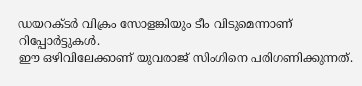ഡയറക്ടർ വിക്രം സോളങ്കിയും ടീം വിടുമെന്നാണ് റിപ്പോർട്ടുകൾ.
ഈ ഒഴിവിലേക്കാണ് യുവരാജ് സിംഗിനെ പരിഗണിക്കുന്നത്.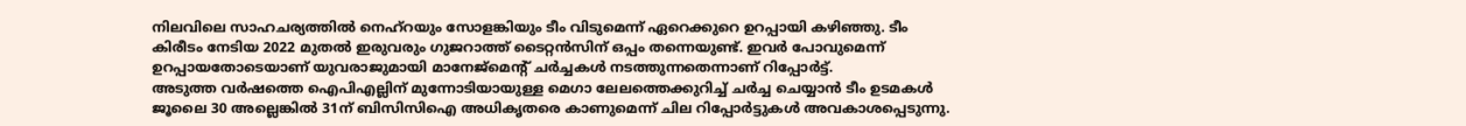നിലവിലെ സാഹചര്യത്തിൽ നെഹ്റയും സോളങ്കിയും ടീം വിടുമെന്ന് ഏറെക്കുറെ ഉറപ്പായി കഴിഞ്ഞു. ടീം കിരീടം നേടിയ 2022 മുതൽ ഇരുവരും ഗുജറാത്ത് ടൈറ്റൻസിന് ഒപ്പം തന്നെയുണ്ട്. ഇവർ പോവുമെന്ന് ഉറപ്പായതോടെയാണ് യുവരാജുമായി മാനേജ്മെന്റ് ചർച്ചകൾ നടത്തുന്നതെന്നാണ് റിപ്പോർട്ട്.
അടുത്ത വർഷത്തെ ഐപിഎല്ലിന് മുന്നോടിയായുള്ള മെഗാ ലേലത്തെക്കുറിച്ച് ചർച്ച ചെയ്യാൻ ടീം ഉടമകൾ ജൂലൈ 30 അല്ലെങ്കിൽ 31ന് ബിസിസിഐ അധികൃതരെ കാണുമെന്ന് ചില റിപ്പോർട്ടുകൾ അവകാശപ്പെടുന്നു.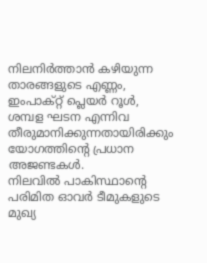നിലനിർത്താൻ കഴിയുന്ന താരങ്ങളുടെ എണ്ണം, ഇംപാക്റ്റ് പ്ലെയർ റൂൾ, ശമ്പള ഘടന എന്നിവ തീരുമാനിക്കുന്നതായിരിക്കും യോഗത്തിന്റെ പ്രധാന അജണ്ടകൾ.
നിലവിൽ പാകിസ്ഥാന്റെ പരിമിത ഓവർ ടീമുകളുടെ മുഖ്യ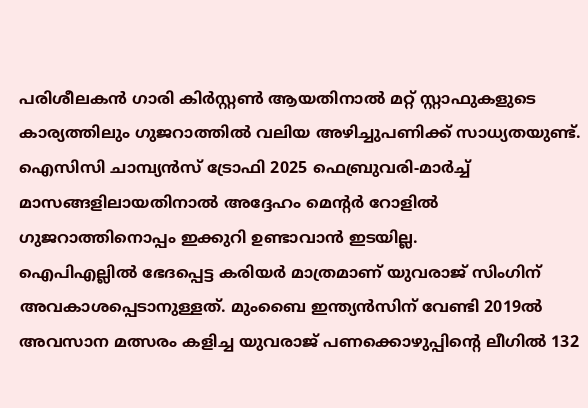പരിശീലകൻ ഗാരി കിർസ്റ്റൺ ആയതിനാൽ മറ്റ് സ്റ്റാഫുകളുടെ കാര്യത്തിലും ഗുജറാത്തിൽ വലിയ അഴിച്ചുപണിക്ക് സാധ്യതയുണ്ട്. ഐസിസി ചാമ്പ്യൻസ് ട്രോഫി 2025 ഫെബ്രുവരി-മാർച്ച് മാസങ്ങളിലായതിനാൽ അദ്ദേഹം മെന്റർ റോളിൽ ഗുജറാത്തിനൊപ്പം ഇക്കുറി ഉണ്ടാവാൻ ഇടയില്ല.
ഐപിഎല്ലിൽ ഭേദപ്പെട്ട കരിയർ മാത്രമാണ് യുവരാജ് സിംഗിന് അവകാശപ്പെടാനുള്ളത്. മുംബൈ ഇന്ത്യൻസിന് വേണ്ടി 2019ൽ അവസാന മത്സരം കളിച്ച യുവരാജ് പണക്കൊഴുപ്പിന്റെ ലീഗിൽ 132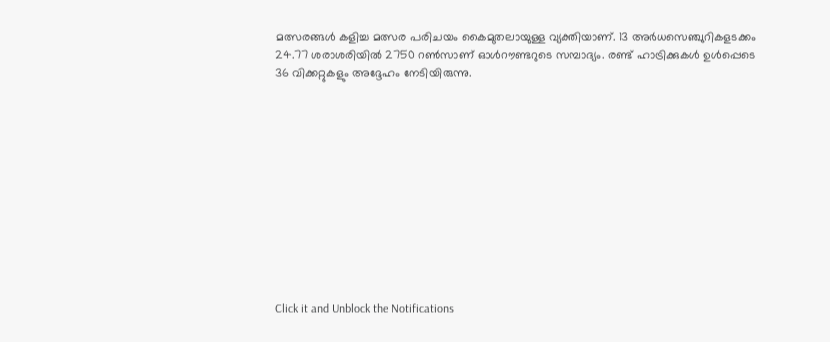മത്സരങ്ങൾ കളിച്ച മത്സര പരിചയം കൈമുതലായുള്ള വ്യക്തിയാണ്. 13 അർധസെഞ്ചുറികളടക്കം 24.77 ശരാശരിയിൽ 2750 റൺസാണ് ഓൾറൗണ്ടറുടെ സമ്പാദ്യം. രണ്ട് ഹാട്രിക്കുകൾ ഉൾപ്പെടെ 36 വിക്കറ്റുകളും അദ്ദേഹം നേടിയിരുന്നു.












Click it and Unblock the Notifications